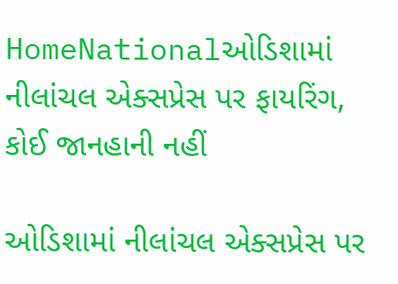HomeNationalઓડિશામાં નીલાંચલ એક્સપ્રેસ પર ફાયરિંગ, કોઈ જાનહાની નહીં

ઓડિશામાં નીલાંચલ એક્સપ્રેસ પર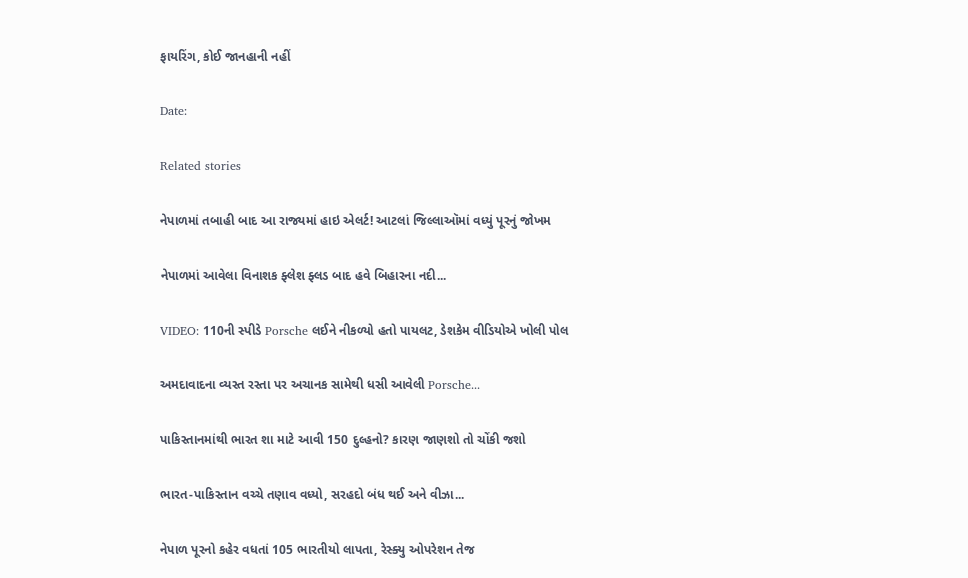ફાયરિંગ, કોઈ જાનહાની નહીં

Date:

Related stories

નેપાળમાં તબાહી બાદ આ રાજ્યમાં હાઇ એલર્ટ! આટલાં જિલ્લાઑમાં વધ્યું પૂરનું જોખમ

નેપાળમાં આવેલા વિનાશક ફ્લેશ ફ્લડ બાદ હવે બિહારના નદી...

VIDEO: 110ની સ્પીડે Porsche લઈને નીકળ્યો હતો પાયલટ, ડેશકેમ વીડિયોએ ખોલી પોલ

અમદાવાદના વ્યસ્ત રસ્તા પર અચાનક સામેથી ધસી આવેલી Porsche...

પાકિસ્તાનમાંથી ભારત શા માટે આવી 150 દુલ્હનો? કારણ જાણશો તો ચોંકી જશો

ભારત-પાકિસ્તાન વચ્ચે તણાવ વધ્યો, સરહદો બંધ થઈ અને વીઝા...

નેપાળ પૂરનો કહેર વધતાં 105 ભારતીયો લાપતા, રેસ્ક્યુ ઓપરેશન તેજ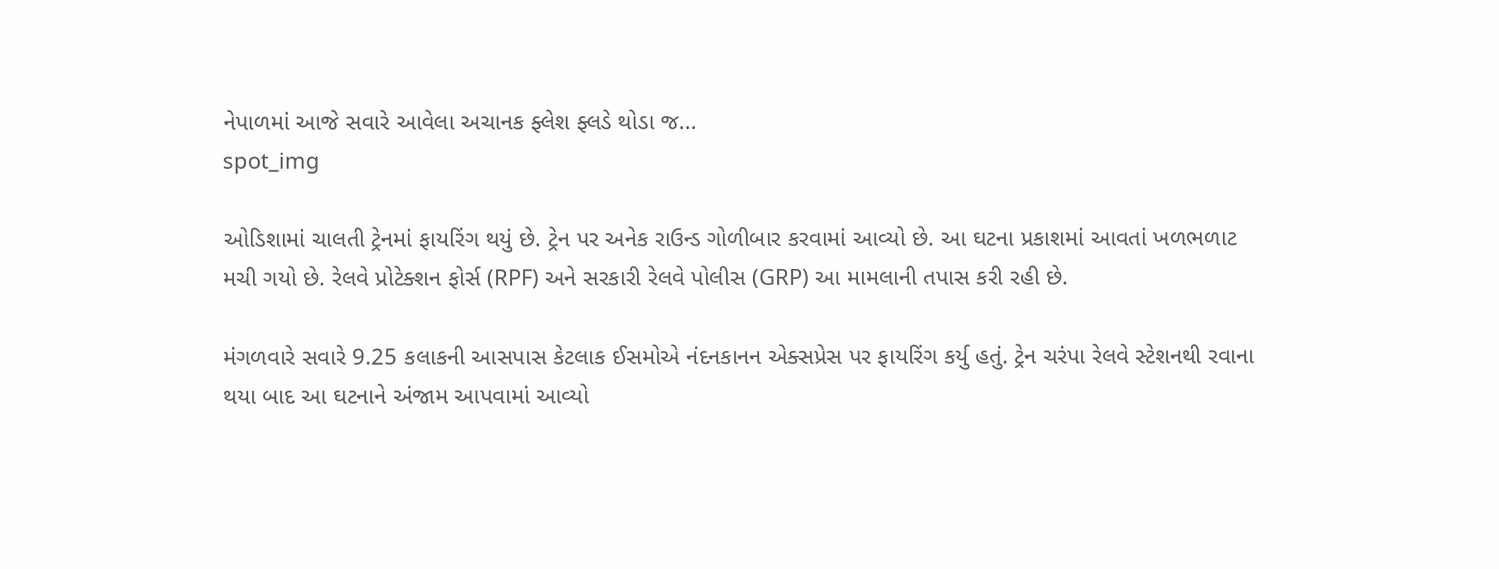નેપાળમાં આજે સવારે આવેલા અચાનક ફ્લેશ ફ્લડે થોડા જ...
spot_img

ઓડિશામાં ચાલતી ટ્રેનમાં ફાયરિંગ થયું છે. ટ્રેન પર અનેક રાઉન્ડ ગોળીબાર કરવામાં આવ્યો છે. આ ઘટના પ્રકાશમાં આવતાં ખળભળાટ મચી ગયો છે. રેલવે પ્રોટેક્શન ફોર્સ (RPF) અને સરકારી રેલવે પોલીસ (GRP) આ મામલાની તપાસ કરી રહી છે.

મંગળવારે સવારે 9.25 કલાકની આસપાસ કેટલાક ઈસમોએ નંદનકાનન એક્સપ્રેસ પર ફાયરિંગ કર્યુ હતું. ટ્રેન ચરંપા રેલવે સ્ટેશનથી રવાના થયા બાદ આ ઘટનાને અંજામ આપવામાં આવ્યો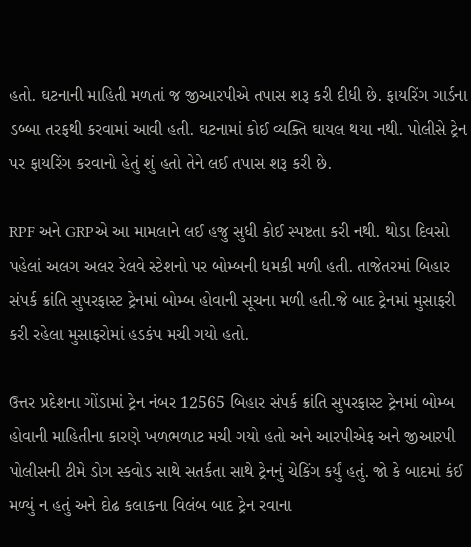હતો. ઘટનાની માહિતી મળતાં જ જીઆરપીએ તપાસ શરૂ કરી દીધી છે. ફાયરિંગ ગાર્ડના ડબ્બા તરફથી કરવામાં આવી હતી. ઘટનામાં કોઈ વ્યક્તિ ઘાયલ થયા નથી. પોલીસે ટ્રેન પર ફાયરિંગ કરવાનો હેતું શું હતો તેને લઈ તપાસ શરૂ કરી છે.

RPF અને GRPએ આ મામલાને લઈ હજુ સુધી કોઈ સ્પષ્ટતા કરી નથી. થોડા દિવસો પહેલાં અલગ અલર રેલવે સ્ટેશનો પર બોમ્બની ધમકી મળી હતી. તાજેતરમાં બિહાર સંપર્ક ક્રાંતિ સુપરફાસ્ટ ટ્રેનમાં બોમ્બ હોવાની સૂચના મળી હતી.જે બાદ ટ્રેનમાં મુસાફરી કરી રહેલા મુસાફરોમાં હડકંપ મચી ગયો હતો.

ઉત્તર પ્રદેશના ગોંડામાં ટ્રેન નંબર 12565 બિહાર સંપર્ક ક્રાંતિ સુપરફાસ્ટ ટ્રેનમાં બોમ્બ હોવાની માહિતીના કારણે ખળભળાટ મચી ગયો હતો અને આરપીએફ અને જીઆરપી પોલીસની ટીમે ડોગ સ્કવોડ સાથે સતર્કતા સાથે ટ્રેનનું ચેકિંગ કર્યું હતું. જો કે બાદમાં કંઈ મળ્યું ન હતું અને દોઢ કલાકના વિલંબ બાદ ટ્રેન રવાના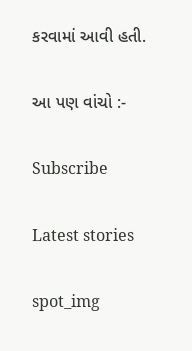કરવામાં આવી હતી.

આ પણ વાંચો :-

Subscribe

Latest stories

spot_img